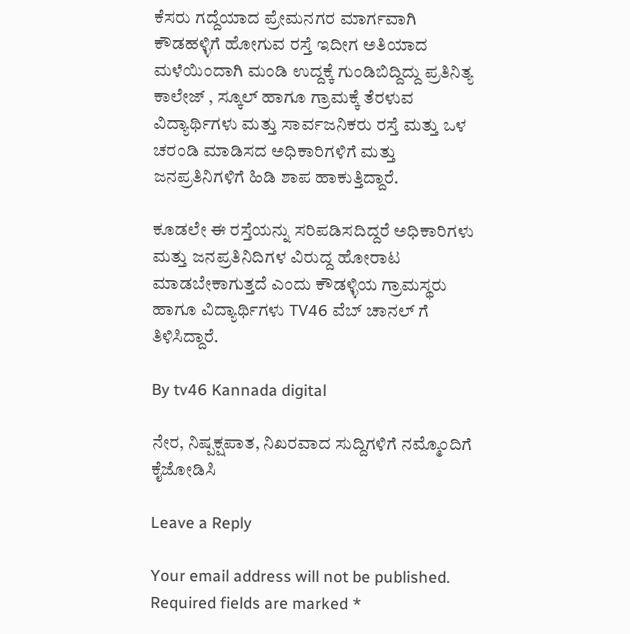ಕೆಸರು ಗದ್ದೆಯಾದ ಪ್ರೇಮನಗರ ಮಾರ್ಗವಾಗಿ ಕೌಡಹಳ್ಳಿಗೆ ಹೋಗುವ ರಸ್ತೆ ಇದೀಗ ಅತಿಯಾದ ಮಳೆಯಿಂದಾಗಿ ಮಂಡಿ ಉದ್ದಕ್ಕೆ ಗುಂಡಿಬಿದ್ದಿದ್ದು ಪ್ರತಿನಿತ್ಯ ಕಾಲೇಜ್ , ಸ್ಕೂಲ್ ಹಾಗೂ ಗ್ರಾಮಕ್ಕೆ ತೆರಳುವ ವಿದ್ಯಾರ್ಥಿಗಳು ಮತ್ತು ಸಾರ್ವಜನಿಕರು ರಸ್ತೆ ಮತ್ತು ಒಳ ಚರಂಡಿ ಮಾಡಿಸದ ಅಧಿಕಾರಿಗಳಿಗೆ ಮತ್ತು ಜನಪ್ರತಿನಿಗಳಿಗೆ ಹಿಡಿ ಶಾಪ ಹಾಕುತ್ತಿದ್ದಾರೆ.

ಕೂಡಲೇ ಈ ರಸ್ತೆಯನ್ನು ಸರಿಪಡಿಸದಿದ್ದರೆ ಅಧಿಕಾರಿಗಳು ಮತ್ತು ಜನಪ್ರತಿನಿದಿಗಳ ವಿರುದ್ದ ಹೋರಾಟ ಮಾಡಬೇಕಾಗುತ್ತದೆ ಎಂದು ಕೌಡಳ್ಳಿಯ ಗ್ರಾಮಸ್ಥರು ಹಾಗೂ ವಿದ್ಯಾರ್ಥಿಗಳು TV46 ವೆಬ್ ಚಾನಲ್ ಗೆ ತಿಳಿಸಿದ್ದಾರೆ.

By tv46 Kannada digital

ನೇರ, ನಿಷ್ಪಕ್ಷಪಾತ, ನಿಖರವಾದ ಸುದ್ದಿಗಳಿಗೆ ನಮ್ಮೊಂದಿಗೆ ಕೈಜೋಡಿಸಿ

Leave a Reply

Your email address will not be published. Required fields are marked *